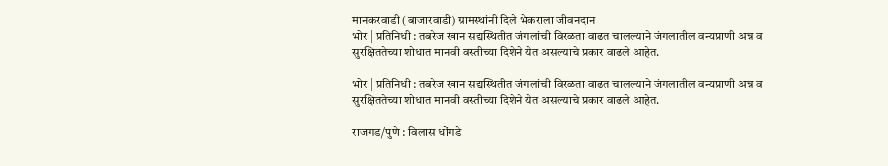मानकरवाडी (बाजारवाडी) ग्रामस्थांनी दिले भेकराला जीवनदान
भोर | प्रतिनिधी : तबरेज खान सद्यस्थितीत जंगलांची विरळता वाढत चालल्याने जंगलातील वन्यप्राणी अन्न व सुरक्षिततेच्या शोधात मानवी वस्तीच्या दिशेने येत असल्याचे प्रकार वाढले आहेत.

भोर | प्रतिनिधी : तबरेज खान सद्यस्थितीत जंगलांची विरळता वाढत चालल्याने जंगलातील वन्यप्राणी अन्न व सुरक्षिततेच्या शोधात मानवी वस्तीच्या दिशेने येत असल्याचे प्रकार वाढले आहेत.

राजगड/पुणे : विलास धोंगडे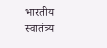भारतीय स्वातंत्र्य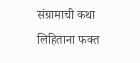संग्रामाची कथा लिहिताना फक्त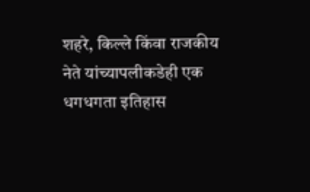शहरे, किल्ले किंवा राजकीय नेते यांच्यापलीकडेही एक धगधगता इतिहास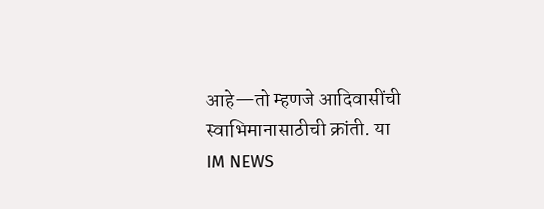आहे—तो म्हणजे आदिवासींची स्वाभिमानासाठीची क्रांती. या
IM NEWS